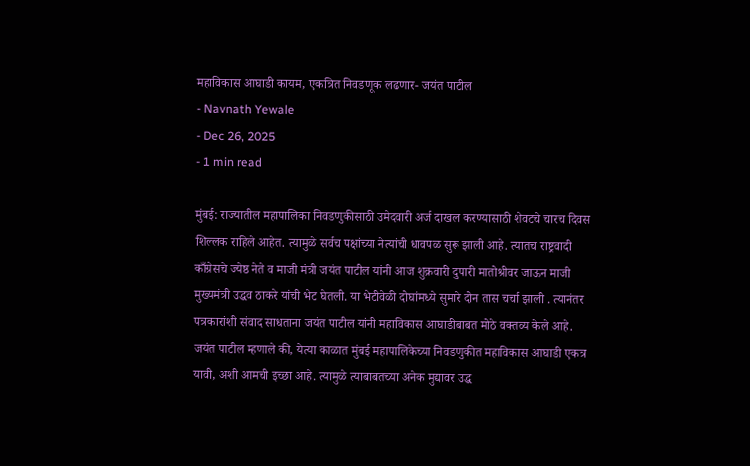महाविकास आघाडी कायम, एकत्रित निवडणूक लढणार- जयंत पाटील
- Navnath Yewale
- Dec 26, 2025
- 1 min read

मुंबई: राज्यातील महापालिका निवडणुकीसाठी उमेदवारी अर्ज दाखल करण्यासाठी शेवटचे चारच दिवस शिल्लक राहिले आहेत. त्यामुळे सर्वच पक्षांच्या नेत्यांची धावपळ सुरू झाली आहे. त्यातच राष्ट्रवादी काँग्रेसचे ज्येष्ठ नेते व माजी मंत्री जयंत पाटील यांनी आज शुक्रवारी दुपारी मातोश्रीवर जाऊन माजी मुख्यमंत्री उद्धव ठाकरे यांची भेट घेतली. या भेटीवेळी दोघांमध्ये सुमारे दोन तास चर्चा झाली . त्यानंतर पत्रकारांशी संवाद साधताना जयंत पाटील यांनी महाविकास आघाडीबाबत मोठे वक्तव्य केले आहे.
जयंत पाटील म्हणाले की, येत्या काळात मुंबई महापालिकेच्या निवडणुकीत महाविकास आघाडी एकत्र यावी, अशी आमची इच्छा आहे. त्यामुळे त्याबाबतच्या अनेक मुद्यावर उद्ध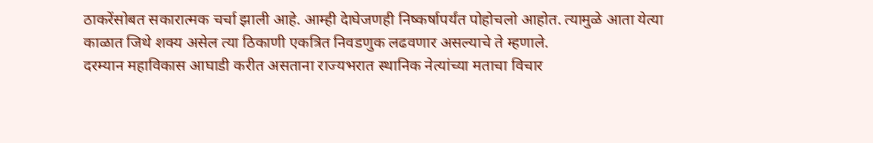ठाकरेंसोबत सकारात्मक चर्चा झाली आहे. आम्ही देाघेजणही निष्कर्षापर्यंत पोहोचलो आहोत. त्यामुळे आता येत्या काळात जिथे शक्य असेल त्या ठिकाणी एकत्रित निवडणुक लढवणार असल्याचे ते म्हणाले.
दरम्यान महाविकास आघाडी करीत असताना राज्यभरात स्थानिक नेत्यांच्या मताचा विचार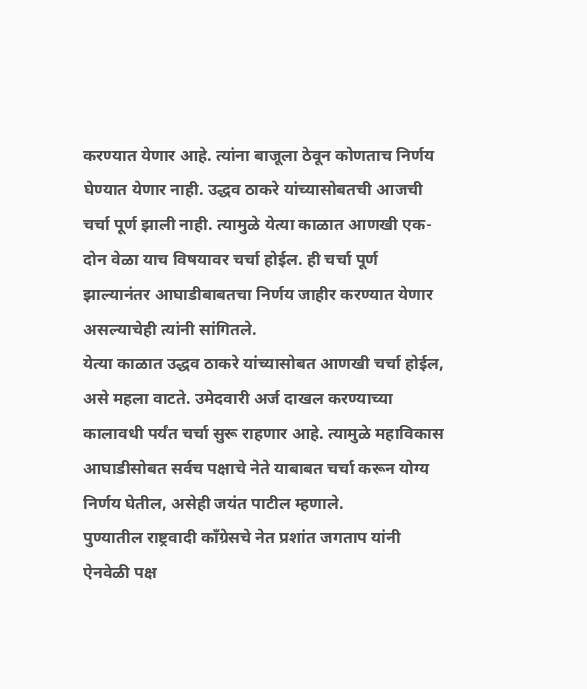करण्यात येणार आहे. त्यांना बाजूला ठेवून कोणताच निर्णय घेण्यात येणार नाही. उद्धव ठाकरे यांच्यासोबतची आजची चर्चा पूर्ण झाली नाही. त्यामुळे येत्या काळात आणखी एक-दोन वेळा याच विषयावर चर्चा होईल. ही चर्चा पूर्ण झाल्यानंतर आघाडीबाबतचा निर्णय जाहीर करण्यात येणार असल्याचेही त्यांनी सांगितले.
येत्या काळात उद्धव ठाकरे यांच्यासोबत आणखी चर्चा होईल, असे महला वाटते. उमेदवारी अर्ज दाखल करण्याच्या कालावधी पर्यंत चर्चा सुरू राहणार आहे. त्यामुळे महाविकास आघाडीसोबत सर्वच पक्षाचे नेते याबाबत चर्चा करून योग्य निर्णय घेतील, असेही जयंत पाटील म्हणाले.
पुण्यातील राष्ट्रवादी काँग्रेसचे नेत प्रशांत जगताप यांनी ऐनवेळी पक्ष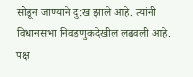सोडून जाण्याने दु:ख झाले आहे. त्यांनी विधानसभा निवडणुकदेखील लढवली आहे. पक्ष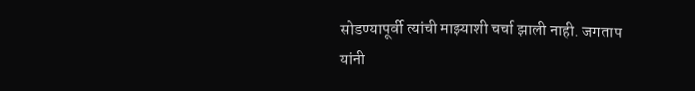सोडण्यापूर्वी त्यांची माझ्याशी चर्चा झाली नाही. जगताप यांनी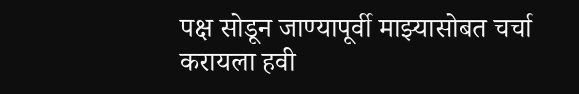पक्ष सोडून जाण्यापूर्वी माझ्यासोबत चर्चा करायला हवी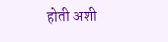होती अशी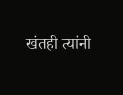खंतही त्यांनी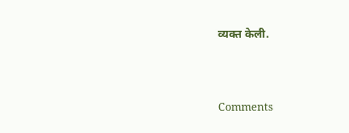व्यक्त केली.



Comments